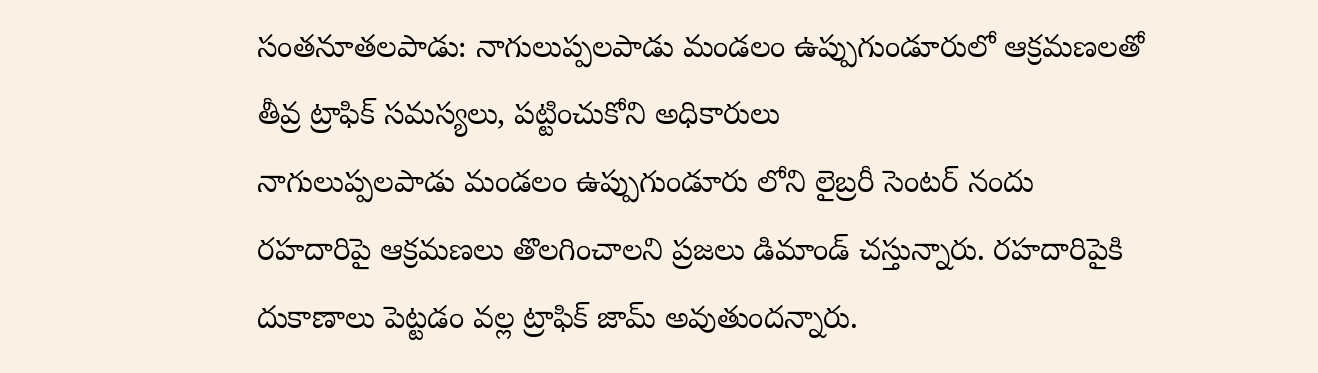సంతనూతలపాడు: నాగులుప్పలపాడు మండలం ఉప్పుగుండూరులో ఆక్రమణలతో తీవ్ర ట్రాఫిక్ సమస్యలు, పట్టించుకోని అధికారులు
నాగులుప్పలపాడు మండలం ఉప్పుగుండూరు లోని లైబ్రరీ సెంటర్ నందు రహదారిపై ఆక్రమణలు తొలగించాలని ప్రజలు డిమాండ్ చస్తున్నారు. రహదారిపైకి దుకాణాలు పెట్టడం వల్ల ట్రాఫిక్ జామ్ అవుతుందన్నారు.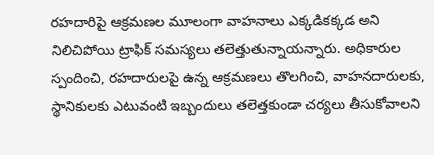రహదారిపై ఆక్రమణల మూలంగా వాహనాలు ఎక్కడికక్కడ అని నిలిచిపోయి ట్రాఫిక్ సమస్యలు తలెత్తుతున్నాయన్నారు. అధికారుల స్పందించి, రహదారులపై ఉన్న ఆక్రమణలు తొలగించి, వాహనదారులకు, స్థానికులకు ఎటువంటి ఇబ్బందులు తలెత్తకుండా చర్యలు తీసుకోవాలని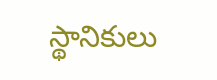స్థానికులు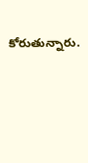కోరుతున్నారు.